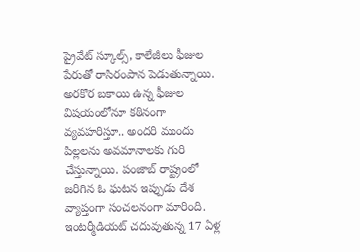ప్రైవేట్ స్కూల్స్, కాలేజీలు ఫీజుల పేరుతో రాసిరంపాన పెడుతున్నాయి. అరకొర బకాయి ఉన్న ఫీజుల విషయంలోనూ కఠినంగా వ్యవహరిస్తూ.. అందరి ముందు పిల్లలను అవమానాలకు గురి చేస్తున్నాయి. పంజాబ్ రాష్ట్రంలో జరిగిన ఓ ఘటన ఇప్పుడు దేశ వ్యాప్తంగా సంచలనంగా మారింది. ఇంటర్మీడియట్ చదువుతున్న 17 ఏళ్ల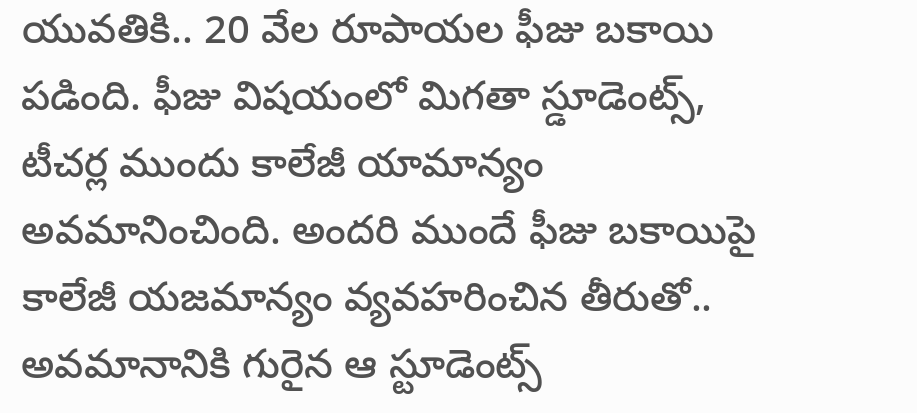యువతికి.. 20 వేల రూపాయల ఫీజు బకాయి పడింది. ఫీజు విషయంలో మిగతా స్డూడెంట్స్, టీచర్ల ముందు కాలేజీ యామాన్యం అవమానించింది. అందరి ముందే ఫీజు బకాయిపై కాలేజీ యజమాన్యం వ్యవహరించిన తీరుతో.. అవమానానికి గురైన ఆ స్టూడెంట్స్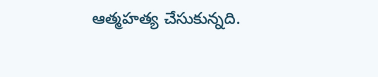ఆత్మహత్య చేసుకున్నది.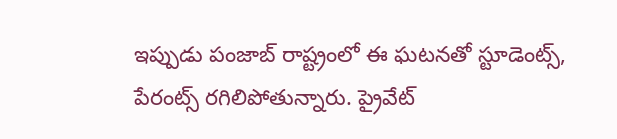ఇప్పుడు పంజాబ్ రాష్ట్రంలో ఈ ఘటనతో స్టూడెంట్స్, పేరంట్స్ రగిలిపోతున్నారు. ప్రైవేట్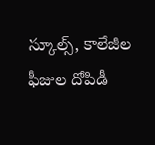స్కూల్స్, కాలేజీల ఫీజుల దోపిడీ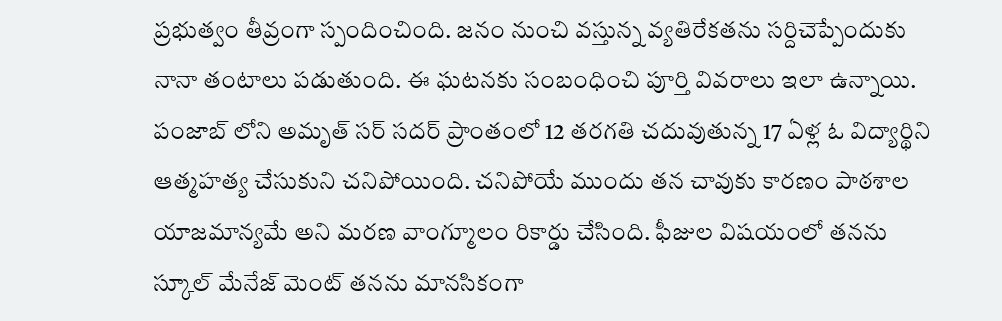ప్రభుత్వం తీవ్రంగా స్పందించింది. జనం నుంచి వస్తున్న వ్యతిరేకతను సర్దిచెప్పేందుకు నానా తంటాలు పడుతుంది. ఈ ఘటనకు సంబంధించి పూర్తి వివరాలు ఇలా ఉన్నాయి.
పంజాబ్ లోని అమృత్ సర్ సదర్ ప్రాంతంలో 12 తరగతి చదువుతున్న 17 ఏళ్ల ఓ విద్యార్థిని ఆత్మహత్య చేసుకుని చనిపోయింది. చనిపోయే ముందు తన చావుకు కారణం పాఠశాల యాజమాన్యమే అని మరణ వాంగ్మూలం రికార్డు చేసింది. ఫీజుల విషయంలో తనను స్కూల్ మేనేజ్ మెంట్ తనను మానసికంగా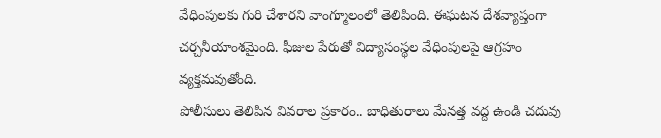వేధింపులకు గురి చేశారని వాంగ్మూలంలో తెలిపింది. ఈఘటన దేశవ్యాప్తంగా చర్చనీయాంశమైంది. ఫీజుల పేరుతో విద్యాసంస్థల వేధింపులపై ఆగ్రహం వ్యక్తమవుతోంది.
పోలీసులు తెలిపిన వివరాల ప్రకారం.. బాధితురాలు మేనత్త వద్ద ఉండి చదువు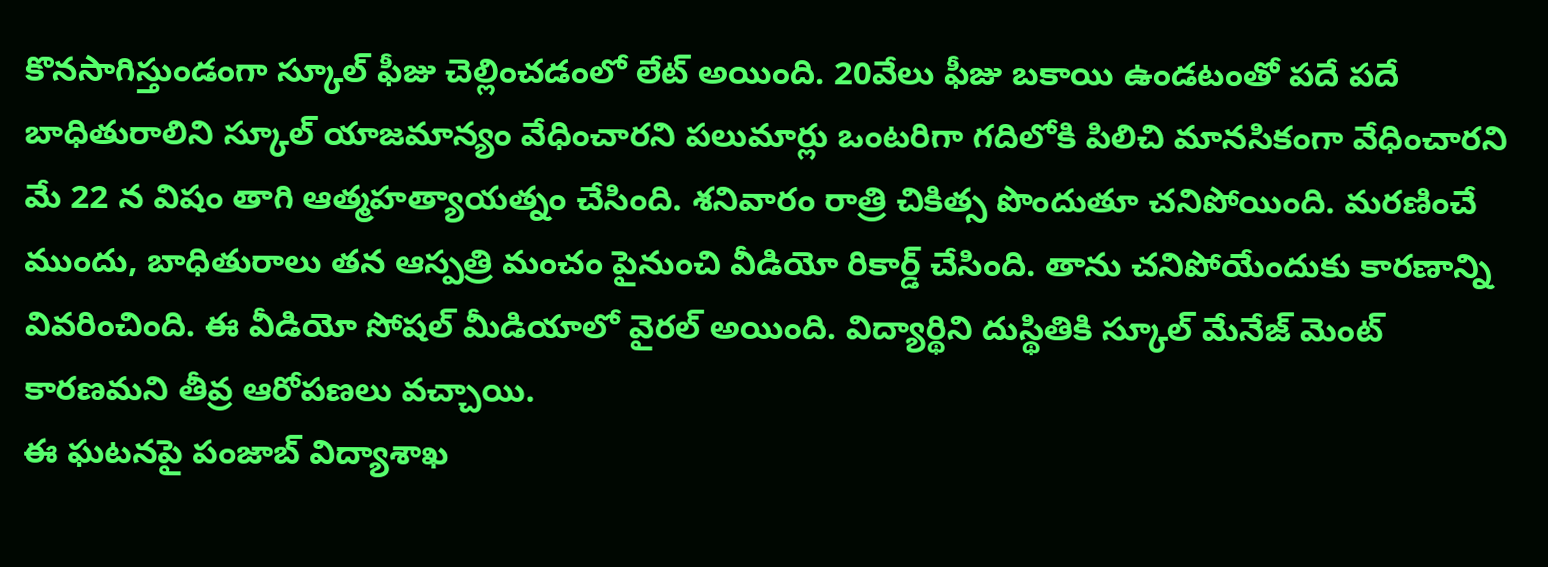కొనసాగిస్తుండంగా స్కూల్ ఫీజు చెల్లించడంలో లేట్ అయింది. 20వేలు ఫీజు బకాయి ఉండటంతో పదే పదే బాధితురాలిని స్కూల్ యాజమాన్యం వేధించారని పలుమార్లు ఒంటరిగా గదిలోకి పిలిచి మానసికంగా వేధించారని మే 22 న విషం తాగి ఆత్మహత్యాయత్నం చేసింది. శనివారం రాత్రి చికిత్స పొందుతూ చనిపోయింది. మరణించే ముందు, బాధితురాలు తన ఆస్పత్రి మంచం పైనుంచి వీడియో రికార్డ్ చేసింది. తాను చనిపోయేందుకు కారణాన్ని వివరించింది. ఈ వీడియో సోషల్ మీడియాలో వైరల్ అయింది. విద్యార్థిని దుస్థితికి స్కూల్ మేనేజ్ మెంట్
కారణమని తీవ్ర ఆరోపణలు వచ్చాయి.
ఈ ఘటనపై పంజాబ్ విద్యాశాఖ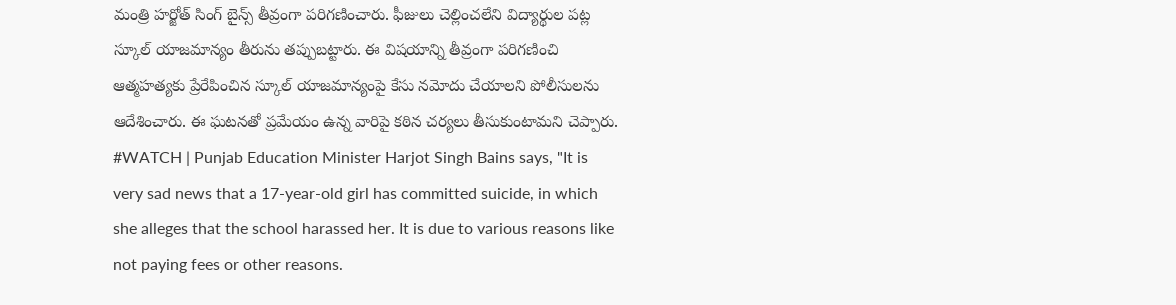మంత్రి హర్జోత్ సింగ్ బైన్స్ తీవ్రంగా పరిగణించారు. ఫీజులు చెల్లించలేని విద్యార్థుల పట్ల స్కూల్ యాజమాన్యం తీరును తప్పుబట్టారు. ఈ విషయాన్ని తీవ్రంగా పరిగణించి ఆత్మహత్యకు ప్రేరేపించిన స్కూల్ యాజమాన్యంపై కేసు నమోదు చేయాలని పోలీసులను ఆదేశించారు. ఈ ఘటనతో ప్రమేయం ఉన్న వారిపై కఠిన చర్యలు తీసుకుంటామని చెప్పారు.
#WATCH | Punjab Education Minister Harjot Singh Bains says, "It is very sad news that a 17-year-old girl has committed suicide, in which she alleges that the school harassed her. It is due to various reasons like not paying fees or other reasons.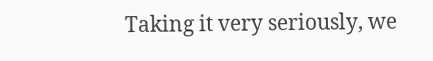Taking it very seriously, we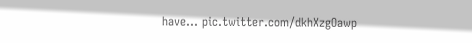have… pic.twitter.com/dkhXzgOawp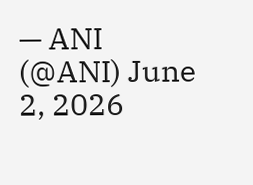— ANI (@ANI) June 2, 2026